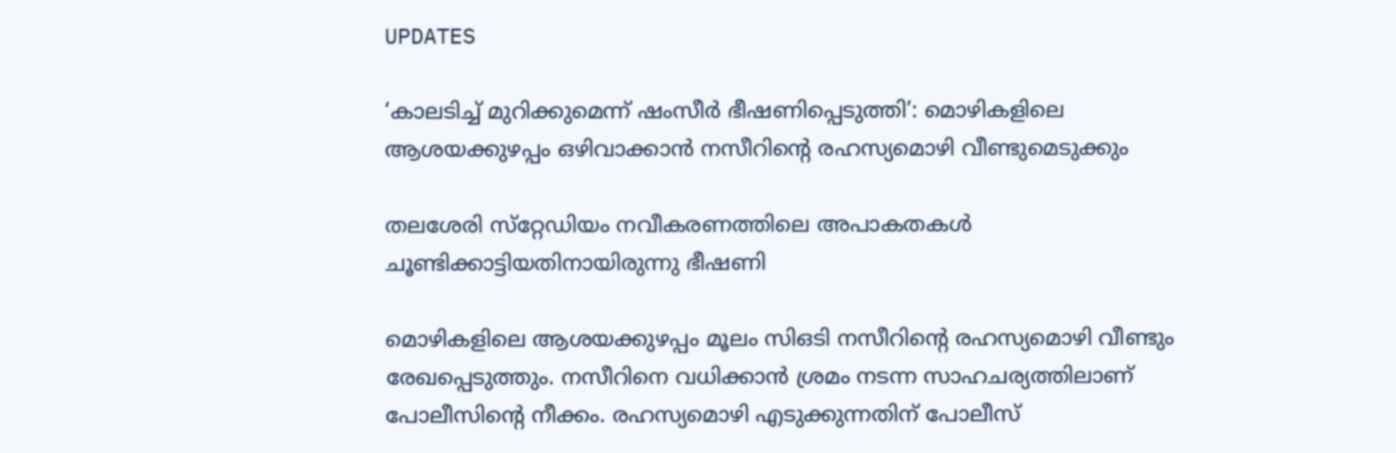UPDATES

‘കാലടിച്ച് മുറിക്കുമെന്ന് ഷംസീര്‍ ഭീഷണിപ്പെടുത്തി’: മൊഴികളിലെ ആശയക്കുഴപ്പം ഒഴിവാക്കാന്‍ നസീറിന്റെ രഹസ്യമൊഴി വീണ്ടുമെടുക്കും

തലശേരി സ്‌റ്റേഡിയം നവീകരണത്തിലെ അപാകതകള്‍ ചൂണ്ടിക്കാട്ടിയതിനായിരുന്നു ഭീഷണി

മൊഴികളിലെ ആശയക്കുഴപ്പം മൂലം സിഒടി നസീറിന്റെ രഹസ്യമൊഴി വീണ്ടും രേഖപ്പെടുത്തും. നസീറിനെ വധിക്കാന്‍ ശ്രമം നടന്ന സാഹചര്യത്തിലാണ് പോലീസിന്റെ നീക്കം. രഹസ്യമൊഴി എടുക്കുന്നതിന് പോലീസ്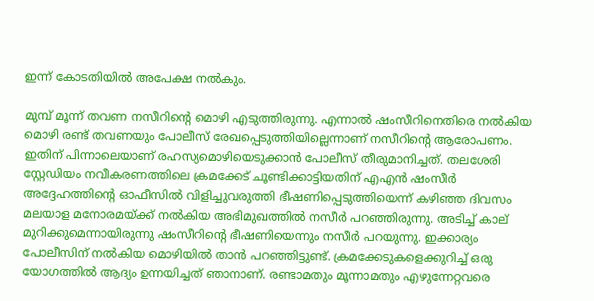ഇന്ന് കോടതിയില്‍ അപേക്ഷ നല്‍കും.

മുമ്പ് മൂന്ന് തവണ നസീറിന്റെ മൊഴി എടുത്തിരുന്നു. എന്നാല്‍ ഷംസീറിനെതിരെ നല്‍കിയ മൊഴി രണ്ട് തവണയും പോലീസ് രേഖപ്പെടുത്തിയില്ലെന്നാണ് നസീറിന്റെ ആരോപണം. ഇതിന് പിന്നാലെയാണ് രഹസ്യമൊഴിയെടുക്കാന്‍ പോലീസ് തീരുമാനിച്ചത്. തലശേരി സ്റ്റേഡിയം നവീകരണത്തിലെ ക്രമക്കേട് ചൂണ്ടിക്കാട്ടിയതിന് എഎന്‍ ഷംസീര്‍ അദ്ദേഹത്തിന്റെ ഓഫീസില്‍ വിളിച്ചുവരുത്തി ഭീഷണിപ്പെടുത്തിയെന്ന് കഴിഞ്ഞ ദിവസം മലയാള മനോരമയ്ക്ക് നല്‍കിയ അഭിമുഖത്തില്‍ നസീര്‍ പറഞ്ഞിരുന്നു. അടിച്ച് കാല് മുറിക്കുമെന്നായിരുന്നു ഷംസീറിന്റെ ഭീഷണിയെന്നും നസീര്‍ പറയുന്നു. ഇക്കാര്യം പോലീസിന് നല്‍കിയ മൊഴിയില്‍ താന്‍ പറഞ്ഞിട്ടുണ്ട്. ക്രമക്കേടുകളെക്കുറിച്ച് ഒരു യോഗത്തില്‍ ആദ്യം ഉന്നയിച്ചത് ഞാനാണ്. രണ്ടാമതും മൂന്നാമതും എഴുന്നേറ്റവരെ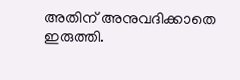അതിന് അനുവദിക്കാതെ ഇരുത്തി.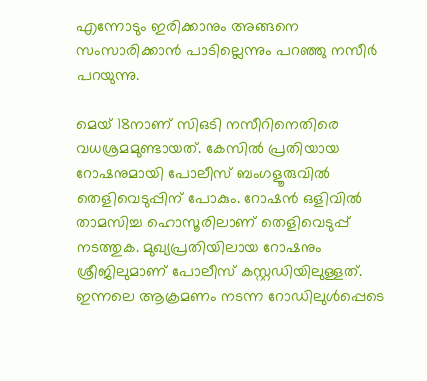എന്നോടും ഇരിക്കാനും അങ്ങനെ സംസാരിക്കാന്‍ പാടില്ലെന്നും പറഞ്ഞു നസീര്‍ പറയുന്നു.

മെയ് 18നാണ് സിഒടി നസീറിനെതിരെ വധശ്രമമുണ്ടായത്. കേസില്‍ പ്രതിയായ റോഷനുമായി പോലീസ് ബംഗളൂരുവില്‍ തെളിവെടുപ്പിന് പോകും. റോഷന്‍ ഒളിവില്‍ താമസിച്ച ഹൊസൂരിലാണ് തെളിവെടുപ്പ് നടത്തുക. മുഖ്യപ്രതിയിലായ റോഷനും ശ്രീജിലുമാണ് പോലീസ് കസ്റ്റഡിയിലുള്ളത്. ഇന്നലെ ആക്രമണം നടന്ന റോഡിലുള്‍പ്പെടെ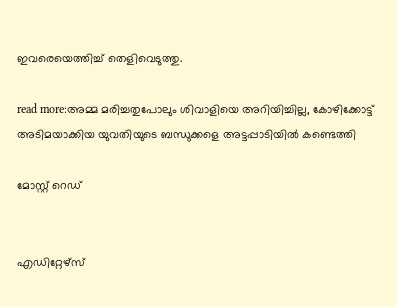ഇവരെയെത്തിച്ച് തെളിവെടുത്തു.

read more:അമ്മ മരിച്ചതുപോലും ശിവാളിയെ അറിയിച്ചില്ല, കോഴിക്കോട്ട് അടിമയാക്കിയ യുവതിയുടെ ബന്ധുക്കളെ അട്ടപ്പാടിയില്‍ കണ്ടെത്തി

മോസ്റ്റ് റെഡ്


എഡിറ്റേഴ്സ്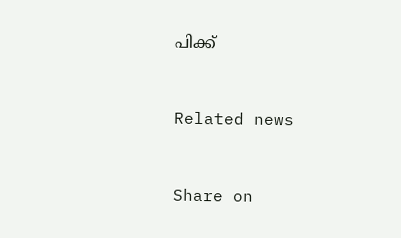പിക്ക്


Related news


Share on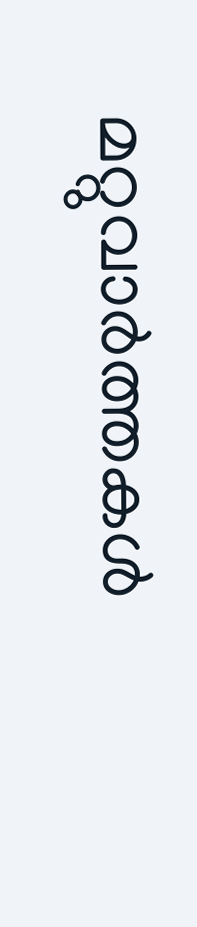മറ്റുവാര്‍ത്തകള്‍